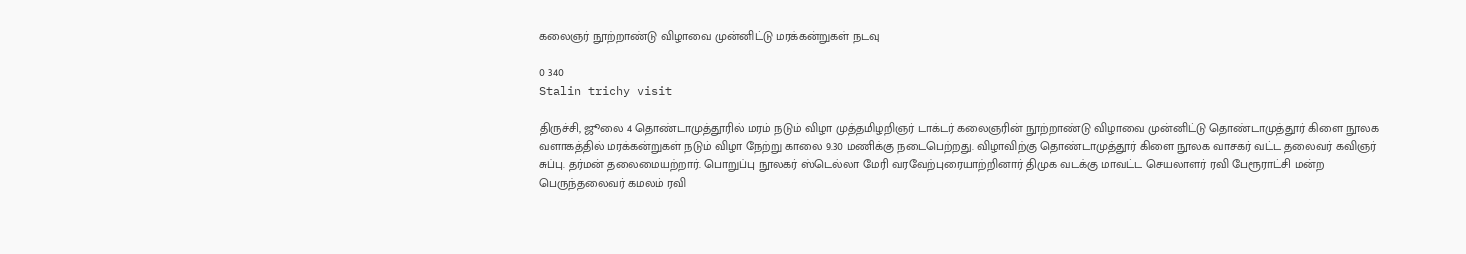கலைஞர் நூற்றாண்டு விழாவை முன்னிட்டு மரக்கன்றுகள் நடவு

0 340
Stalin trichy visit

திருச்சி, ஜூலை 4 தொண்டாமுத்தூரில் மரம் நடும் விழா முத்தமிழறிஞர் டாக்டர் கலைஞரின் நூற்றாண்டு விழாவை முன்னிட்டு தொண்டாமுத்தூர் கிளை நூலக வளாகத்தில் மரக்கன்றுகள் நடும் விழா நேற்று காலை 9.30 மணிக்கு நடைபெற்றது. விழாவிற்கு தொண்டாமுத்தூர் கிளை நூலக வாசகர் வட்ட தலைவர் கவிஞர் சுப்பு. தர்மன் தலைமையற்றார். பொறுப்பு நூலகர் ஸ்டெல்லா மேரி வரவேற்புரையாற்றினார் திமுக வடக்கு மாவட்ட செயலாளர் ரவி பேரூராட்சி மன்ற பெருந்தலைவர் கமலம் ரவி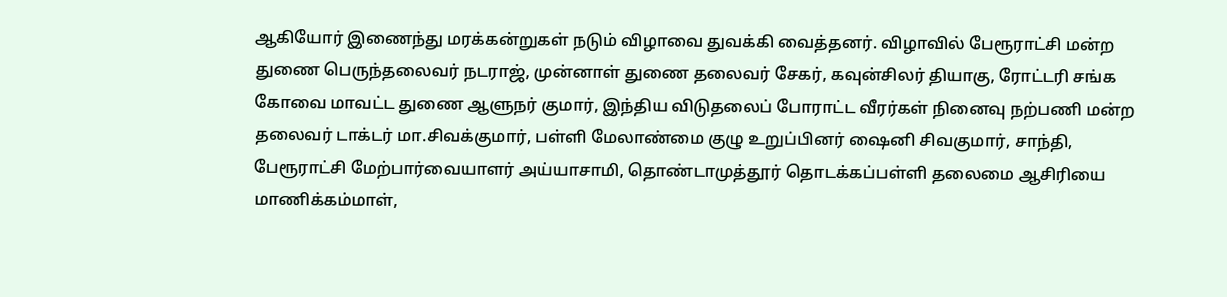ஆகியோர் இணைந்து மரக்கன்றுகள் நடும் விழாவை துவக்கி வைத்தனர். விழாவில் பேரூராட்சி மன்ற துணை பெருந்தலைவர் நடராஜ், முன்னாள் துணை தலைவர் சேகர், கவுன்சிலர் தியாகு, ரோட்டரி சங்க கோவை மாவட்ட துணை ஆளுநர் குமார், இந்திய விடுதலைப் போராட்ட வீரர்கள் நினைவு நற்பணி மன்ற தலைவர் டாக்டர் மா.சிவக்குமார், பள்ளி மேலாண்மை குழு உறுப்பினர் ஷைனி சிவகுமார், சாந்தி, பேரூராட்சி மேற்பார்வையாளர் அய்யாசாமி, தொண்டாமுத்தூர் தொடக்கப்பள்ளி தலைமை ஆசிரியை மாணிக்கம்மாள்,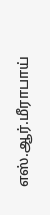எஸ்.ஆர்.மீராபாய்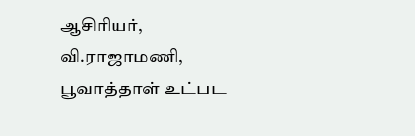ஆசிரியர், வி.ராஜாமணி, பூவாத்தாள் உட்பட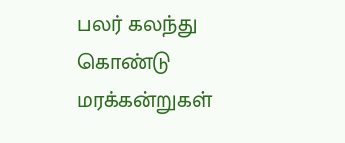பலர் கலந்து கொண்டு மரக்கன்றுகள்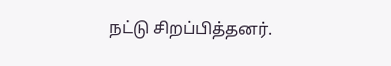நட்டு சிறப்பித்தனர்.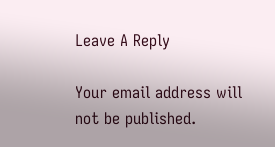Leave A Reply

Your email address will not be published.